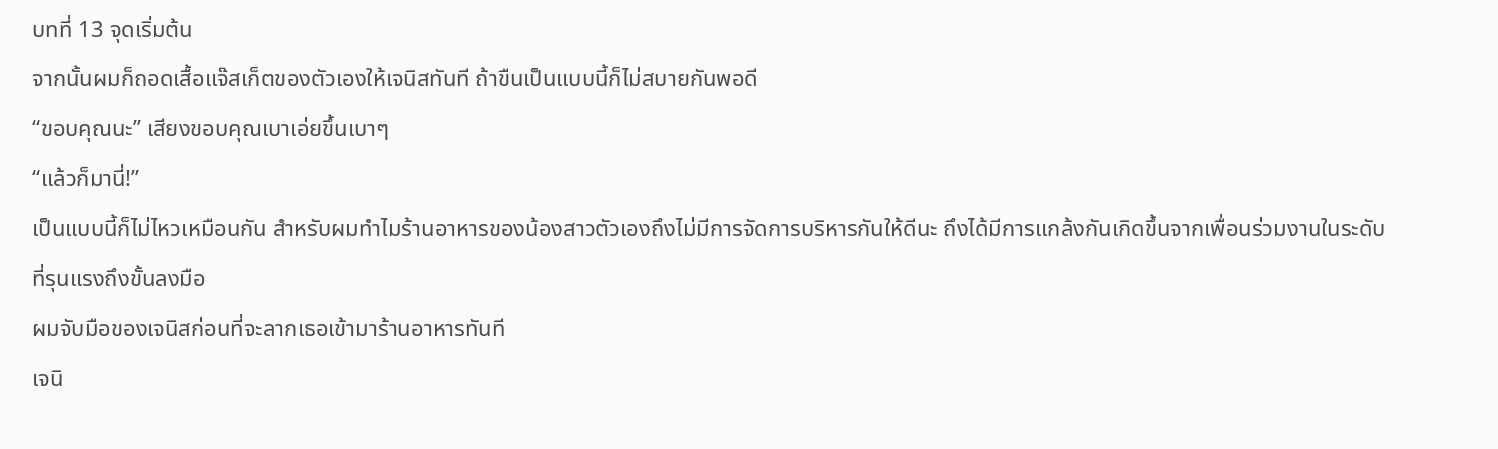บทที่ 13 จุดเริ่มต้น
จากนั้นผมก็ถอดเสื้อแจ๊สเก็ตของตัวเองให้เจนิสทันที ถ้าขืนเป็นแบบนี้ก็ไม่สบายกันพอดี
“ขอบคุณนะ” เสียงขอบคุณเบาเอ่ยขึ้นเบาๆ
“แล้วก็มานี่!”
เป็นแบบนี้ก็ไม่ไหวเหมือนกัน สำหรับผมทำไมร้านอาหารของน้องสาวตัวเองถึงไม่มีการจัดการบริหารกันให้ดีนะ ถึงได้มีการแกล้งกันเกิดขึ้นจากเพื่อนร่วมงานในระดับที่รุนแรงถึงขั้นลงมือ
ผมจับมือของเจนิสก่อนที่จะลากเธอเข้ามาร้านอาหารทันที
เจนิ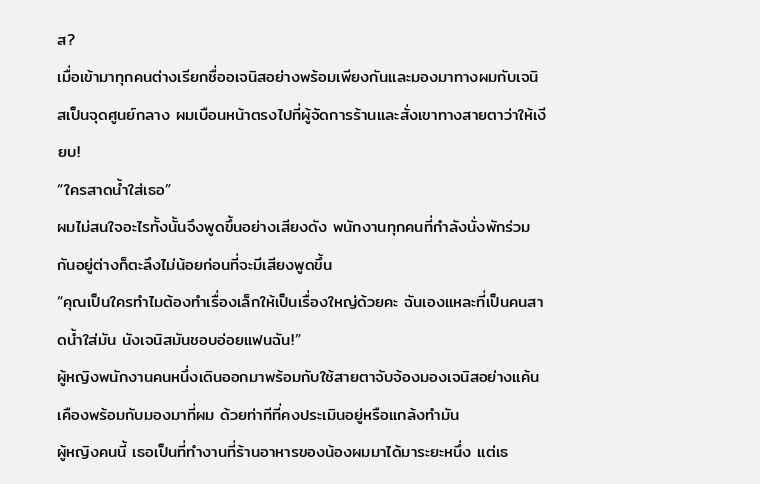ส?
เมื่อเข้ามาทุกคนต่างเรียกชื่ออเจนิสอย่างพร้อมเพียงกันและมองมาทางผมกับเจนิสเป็นจุดศูนย์กลาง ผมเบือนหน้าตรงไปที่ผู้จัดการร้านและสั่งเขาทางสายตาว่าให้เงียบ!
“ใครสาดน้ำใส่เธอ”
ผมไม่สนใจอะไรทั้งนั้นจึงพูดขึ้นอย่างเสียงดัง พนักงานทุกคนที่กำลังนั่งพักร่วมกันอยู่ต่างก็ตะลึงไม่น้อยก่อนที่จะมีเสียงพูดขึ้น
“คุณเป็นใครทำไมต้องทำเรื่องเล็กให้เป็นเรื่องใหญ่ด้วยคะ ฉันเองแหละที่เป็นคนสาดน้ำใส่มัน นังเจนิสมันชอบอ่อยแฟนฉัน!”
ผู้หญิงพนักงานคนหนึ่งเดินออกมาพร้อมกับใช้สายตาจับจ้องมองเจนิสอย่างแค้นเคืองพร้อมกับมองมาที่ผม ด้วยท่าทีที่คงประเมินอยู่หรือแกล้งทำมัน
ผู้หญิงคนนี้ เธอเป็นที่ทำงานที่ร้านอาหารของน้องผมมาได้มาระยะหนึ่ง แต่เธ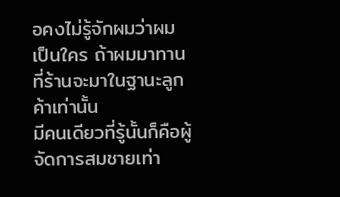อคงไม่รู้จักผมว่าผมเป็นใคร ถ้าผมมาทานที่ร้านจะมาในฐานะลูกค้าเท่านั้น
มีคนเดียวที่รู้นั้นก็คือผู้จัดการสมชายเท่า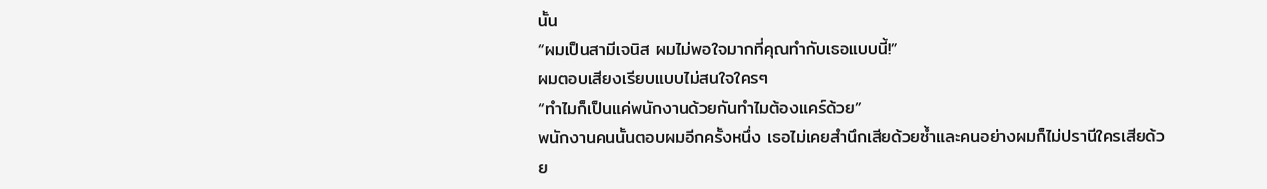นั้น
“ผมเป็นสามีเจนิส ผมไม่พอใจมากที่คุณทำกับเธอแบบนี้!”
ผมตอบเสียงเรียบแบบไม่สนใจใครๆ
“ทำไมก็เป็นแค่พนักงานด้วยกันทำไมต้องแคร์ด้วย”
พนักงานคนนั้นตอบผมอีกครั้งหนึ่ง เธอไม่เคยสำนึกเสียด้วยซ้ำและคนอย่างผมก็ไม่ปรานีใครเสียด้วย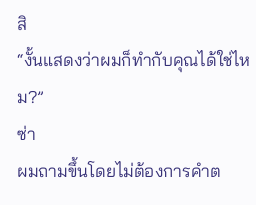สิ
“งั้นแสดงว่าผมก็ทำกับคุณได้ใช่ไหม?”
ซ่า
ผมถามขึ้นโดยไม่ต้องการคำต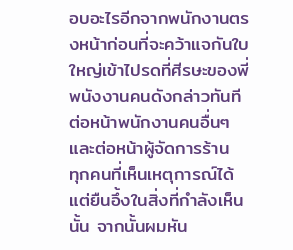อบอะไรอีกจากพนักงานตรงหน้าก่อนที่จะคว้าแจกันใบใหญ่เข้าไปรดที่ศีรษะของพี่พนังงานคนดังกล่าวทันทีต่อหน้าพนักงานคนอื่นๆ และต่อหน้าผู้จัดการร้าน
ทุกคนที่เห็นเหตุการณ์ได้แต่ยืนอึ้งในสิ่งที่กำลังเห็นนั้น จากนั้นผมหัน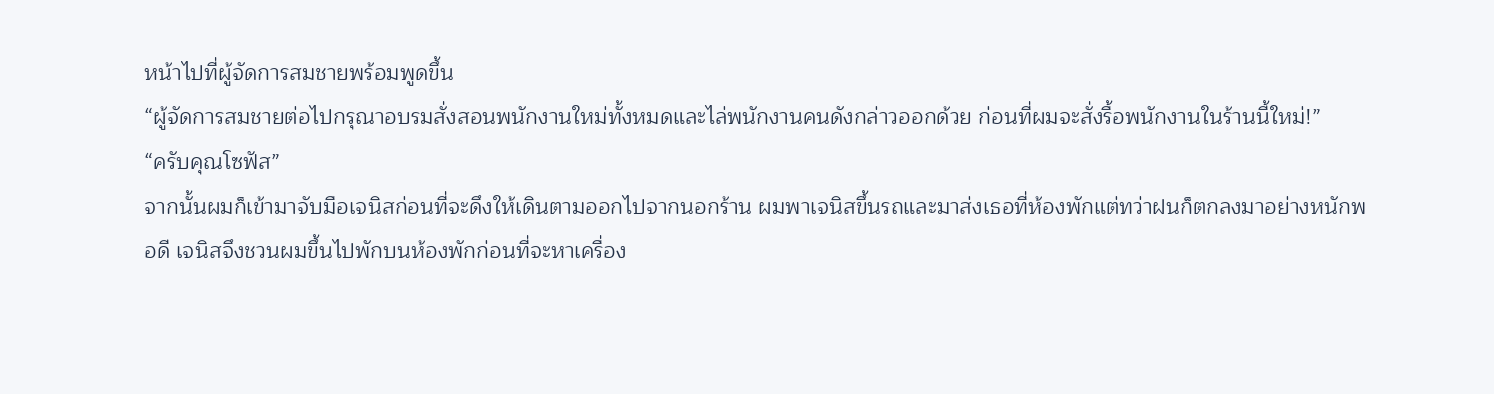หน้าไปที่ผู้จัดการสมชายพร้อมพูดขึ้น
“ผู้จัดการสมชายต่อไปกรุณาอบรมสั่งสอนพนักงานใหม่ทั้งหมดและไล่พนักงานคนดังกล่าวออกด้วย ก่อนที่ผมจะสั่งรื้อพนักงานในร้านนี้ใหม่!”
“ครับคุณโซฟัส”
จากนั้นผมก็เข้ามาจับมือเจนิสก่อนที่จะดึงให้เดินตามออกไปจากนอกร้าน ผมพาเจนิสขึ้นรถและมาส่งเธอที่ห้องพักแต่ทว่าฝนก็ตกลงมาอย่างหนักพอดี เจนิสจึงชวนผมขึ้นไปพักบนห้องพักก่อนที่จะหาเครื่อง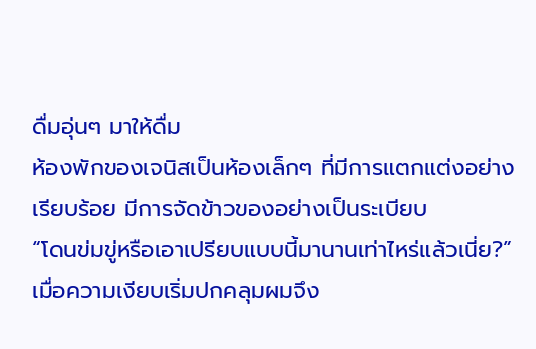ดื่มอุ่นๆ มาให้ดื่ม
ห้องพักของเจนิสเป็นห้องเล็กๆ ที่มีการแตกแต่งอย่างเรียบร้อย มีการจัดข้าวของอย่างเป็นระเบียบ
“โดนข่มขู่หรือเอาเปรียบแบบนี้มานานเท่าไหร่แล้วเนี่ย?”
เมื่อความเงียบเริ่มปกคลุมผมจึง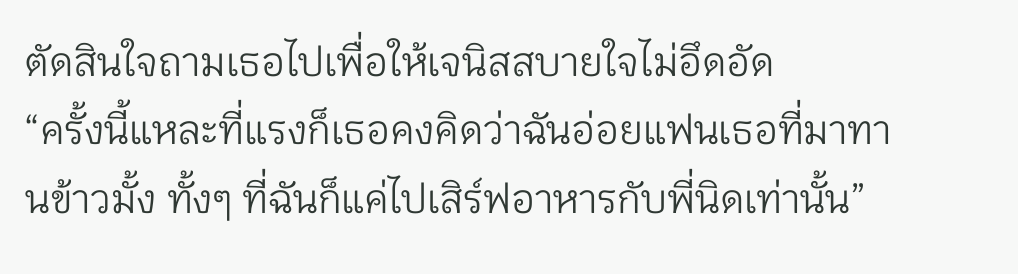ตัดสินใจถามเธอไปเพื่อให้เจนิสสบายใจไม่อึดอัด
“ครั้งนี้แหละที่แรงก็เธอคงคิดว่าฉันอ่อยแฟนเธอที่มาทานข้าวมั้ง ทั้งๆ ที่ฉันก็แค่ไปเสิร์ฟอาหารกับพี่นิดเท่านั้น”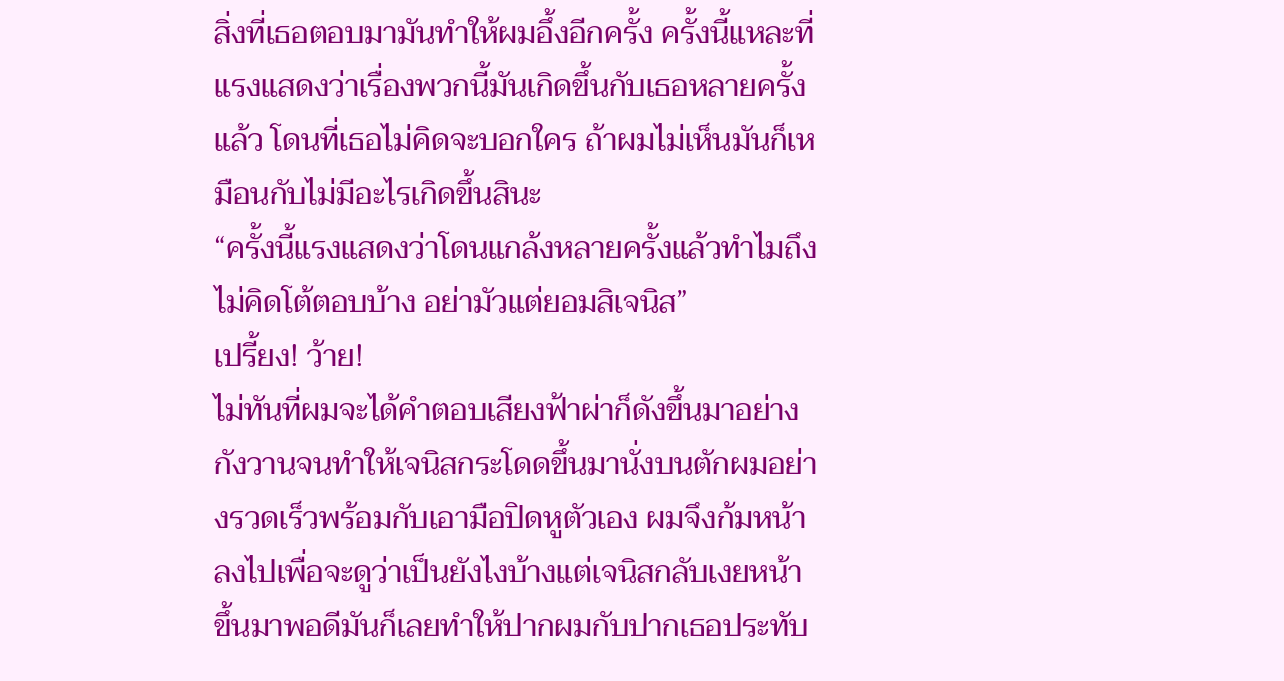สิ่งที่เธอตอบมามันทำให้ผมอึ้งอีกครั้ง ครั้งนี้แหละที่แรงแสดงว่าเรื่องพวกนี้มันเกิดขึ้นกับเธอหลายครั้งแล้ว โดนที่เธอไม่คิดจะบอกใคร ถ้าผมไม่เห็นมันก็เหมือนกับไม่มีอะไรเกิดขึ้นสินะ
“ครั้งนี้แรงแสดงว่าโดนแกล้งหลายครั้งแล้วทำไมถึงไม่คิดโต้ตอบบ้าง อย่ามัวแต่ยอมสิเจนิส”
เปรี้ยง! ว้าย!
ไม่ทันที่ผมจะได้คำตอบเสียงฟ้าผ่าก็ดังขึ้นมาอย่างกังวานจนทำให้เจนิสกระโดดขึ้นมานั่งบนตักผมอย่างรวดเร็วพร้อมกับเอามือปิดหูตัวเอง ผมจึงก้มหน้าลงไปเพื่อจะดูว่าเป็นยังไงบ้างแต่เจนิสกลับเงยหน้าขึ้นมาพอดีมันก็เลยทำให้ปากผมกับปากเธอประทับ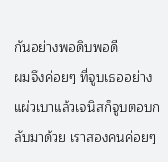กันอย่างพอดิบพอดี
ผมจึงค่อยๆ ที่จูบเธออย่างแผ่วเบาแล้วเจนิสก็จูบตอบกลับมาด้วย เราสองคนค่อยๆ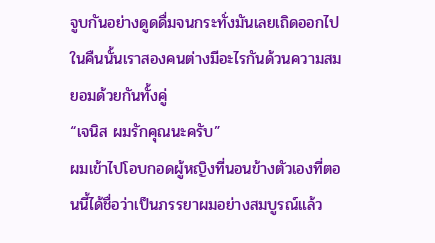จูบกันอย่างดูดดื่มจนกระทั่งมันเลยเถิดออกไป ในคืนนั้นเราสองคนต่างมีอะไรกันด้วนความสมยอมด้วยกันทั้งคู่
“เจนิส ผมรักคุณนะครับ”
ผมเข้าไปโอบกอดผู้หญิงที่นอนข้างตัวเองที่ตอนนี้ได้ชื่อว่าเป็นภรรยาผมอย่างสมบูรณ์แล้ว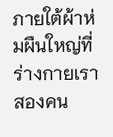ภายใต้ผ้าห่มผืนใหญ่ที่ร่างกายเราสองคน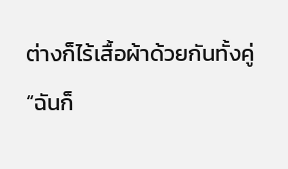ต่างก็ไร้เสื้อผ้าด้วยกันทั้งคู่
“ฉันก็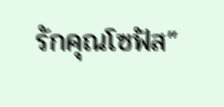รักคุณโซฟัส”